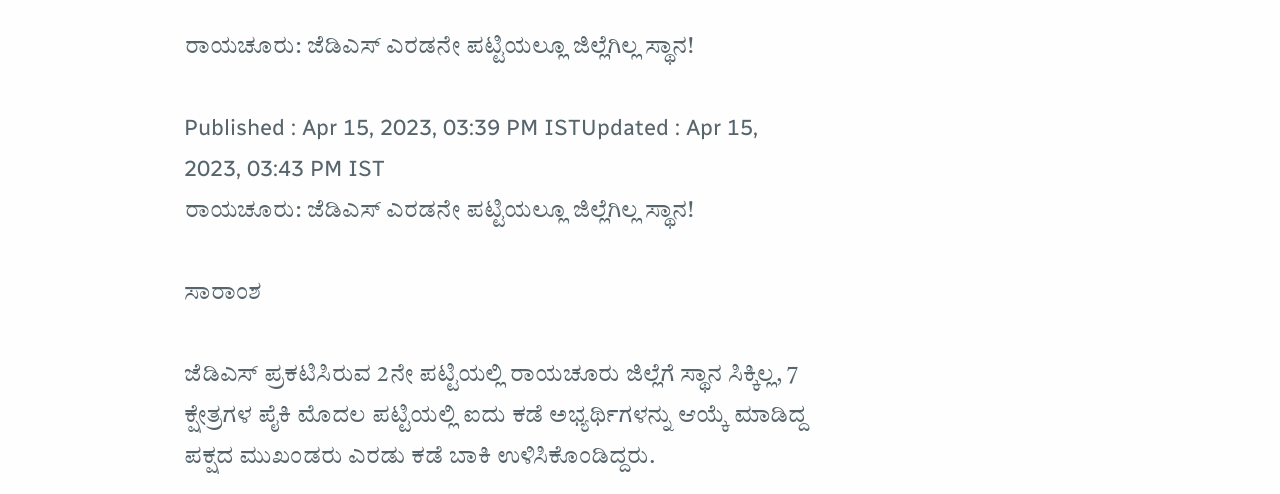ರಾಯಚೂರು: ಜೆಡಿಎಸ್‌ ಎರಡನೇ ಪಟ್ಟಿಯಲ್ಲೂ ಜಿಲ್ಲೆಗಿಲ್ಲ ಸ್ಥಾನ!

Published : Apr 15, 2023, 03:39 PM ISTUpdated : Apr 15, 2023, 03:43 PM IST
ರಾಯಚೂರು: ಜೆಡಿಎಸ್‌ ಎರಡನೇ ಪಟ್ಟಿಯಲ್ಲೂ ಜಿಲ್ಲೆಗಿಲ್ಲ ಸ್ಥಾನ!

ಸಾರಾಂಶ

ಜೆಡಿಎಸ್‌ ಪ್ರಕಟಿಸಿರುವ 2ನೇ ಪಟ್ಟಿಯಲ್ಲಿ ರಾಯಚೂರು ಜಿಲ್ಲೆಗೆ ಸ್ಥಾನ ಸಿಕ್ಕಿಲ್ಲ, 7 ಕ್ಷೇತ್ರಗಳ ಪೈಕಿ ಮೊದಲ ಪಟ್ಟಿಯಲ್ಲಿ ಐದು ಕಡೆ ಅಭ್ಯರ್ಥಿಗಳನ್ನು ಆಯ್ಕೆ ಮಾಡಿದ್ದ ಪಕ್ಷದ ಮುಖಂಡರು ಎರಡು ಕಡೆ ಬಾಕಿ ಉಳಿಸಿಕೊಂಡಿದ್ದರು.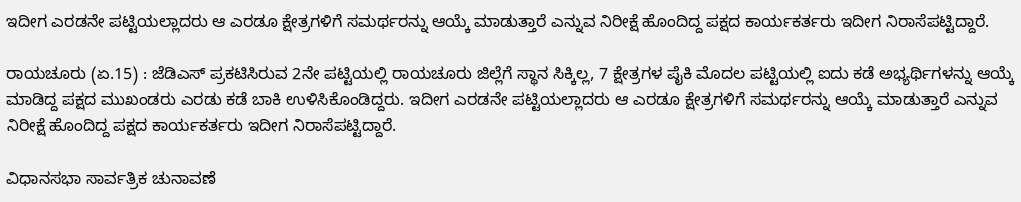ಇದೀಗ ಎರಡನೇ ಪಟ್ಟಿಯಲ್ಲಾದರು ಆ ಎರಡೂ ಕ್ಷೇತ್ರಗಳಿಗೆ ಸಮರ್ಥರನ್ನು ಆಯ್ಕೆ ಮಾಡುತ್ತಾರೆ ಎನ್ನುವ ನಿರೀಕ್ಷೆ ಹೊಂದಿದ್ದ ಪಕ್ಷದ ಕಾರ್ಯಕರ್ತರು ಇದೀಗ ನಿರಾಸೆಪಟ್ಟಿದ್ದಾರೆ.

ರಾಯಚೂರು (ಏ.15) : ಜೆಡಿಎಸ್‌ ಪ್ರಕಟಿಸಿರುವ 2ನೇ ಪಟ್ಟಿಯಲ್ಲಿ ರಾಯಚೂರು ಜಿಲ್ಲೆಗೆ ಸ್ಥಾನ ಸಿಕ್ಕಿಲ್ಲ, 7 ಕ್ಷೇತ್ರಗಳ ಪೈಕಿ ಮೊದಲ ಪಟ್ಟಿಯಲ್ಲಿ ಐದು ಕಡೆ ಅಭ್ಯರ್ಥಿಗಳನ್ನು ಆಯ್ಕೆ ಮಾಡಿದ್ದ ಪಕ್ಷದ ಮುಖಂಡರು ಎರಡು ಕಡೆ ಬಾಕಿ ಉಳಿಸಿಕೊಂಡಿದ್ದರು. ಇದೀಗ ಎರಡನೇ ಪಟ್ಟಿಯಲ್ಲಾದರು ಆ ಎರಡೂ ಕ್ಷೇತ್ರಗಳಿಗೆ ಸಮರ್ಥರನ್ನು ಆಯ್ಕೆ ಮಾಡುತ್ತಾರೆ ಎನ್ನುವ ನಿರೀಕ್ಷೆ ಹೊಂದಿದ್ದ ಪಕ್ಷದ ಕಾರ್ಯಕರ್ತರು ಇದೀಗ ನಿರಾಸೆಪಟ್ಟಿದ್ದಾರೆ.

ವಿಧಾನಸಭಾ ಸಾರ್ವತ್ರಿಕ ಚುನಾವಣೆ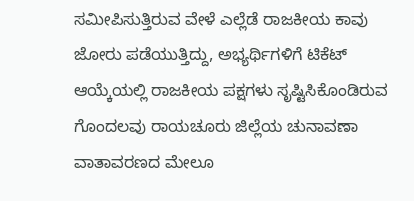ಸಮೀಪಿಸುತ್ತಿರುವ ವೇಳೆ ಎಲ್ಲೆಡೆ ರಾಜಕೀಯ ಕಾವು ಜೋರು ಪಡೆಯುತ್ತಿದ್ದು, ಅಭ್ಯರ್ಥಿಗಳಿಗೆ ಟಿಕೆಟ್‌ ಆಯ್ಕೆಯಲ್ಲಿ ರಾಜಕೀಯ ಪಕ್ಷಗಳು ಸೃಷ್ಟಿಸಿಕೊಂಡಿರುವ ಗೊಂದಲವು ರಾಯಚೂರು ಜಿಲ್ಲೆಯ ಚುನಾವಣಾ ವಾತಾವರಣದ ಮೇಲೂ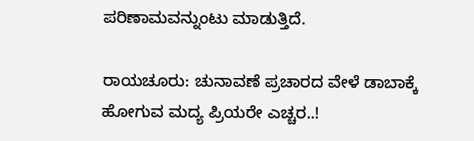ಪರಿಣಾಮವನ್ನುಂಟು ಮಾಡುತ್ತಿದೆ.

ರಾಯಚೂರು: ಚುನಾವಣೆ ಪ್ರಚಾರದ ವೇಳೆ ಡಾಬಾಕ್ಕೆ ಹೋಗುವ ಮದ್ಯ ಪ್ರಿಯರೇ ಎಚ್ಚರ..!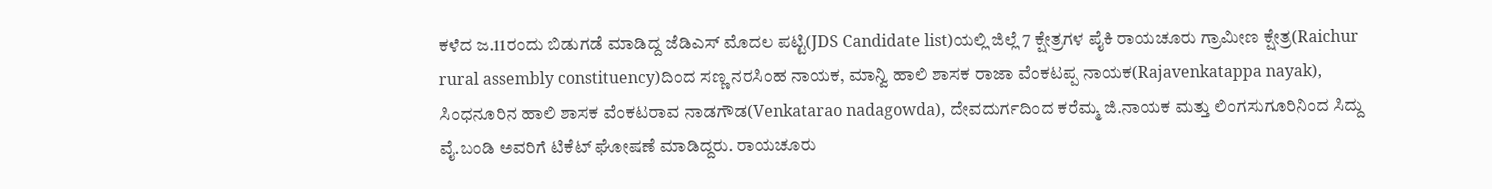ಕಳೆದ ಜ.11ರಂದು ಬಿಡುಗಡೆ ಮಾಡಿದ್ದ ಜೆಡಿಎಸ್‌ ಮೊದಲ ಪಟ್ಟಿ(JDS Candidate list)ಯಲ್ಲಿ ಜಿಲ್ಲೆ 7 ಕ್ಷೇತ್ರಗಳ ಪೈಕಿ ರಾಯಚೂರು ಗ್ರಾಮೀಣ ಕ್ಷೇತ್ರ(Raichur rural assembly constituency)ದಿಂದ ಸಣ್ಣ ನರಸಿಂಹ ನಾಯಕ, ಮಾನ್ವಿ ಹಾಲಿ ಶಾಸಕ ರಾಜಾ ವೆಂಕಟಪ್ಪ ನಾಯಕ(Rajavenkatappa nayak), ಸಿಂಧನೂರಿನ ಹಾಲಿ ಶಾಸಕ ವೆಂಕಟರಾವ ನಾಡಗೌಡ(Venkatarao nadagowda), ದೇವದುರ್ಗದಿಂದ ಕರೆಮ್ಮ ಜಿ.ನಾಯಕ ಮತ್ತು ಲಿಂಗಸುಗೂರಿನಿಂದ ಸಿದ್ದು ವೈ.ಬಂಡಿ ಅವರಿಗೆ ಟಿಕೆಟ್‌ ಘೋಷಣೆ ಮಾಡಿದ್ದರು. ರಾಯಚೂರು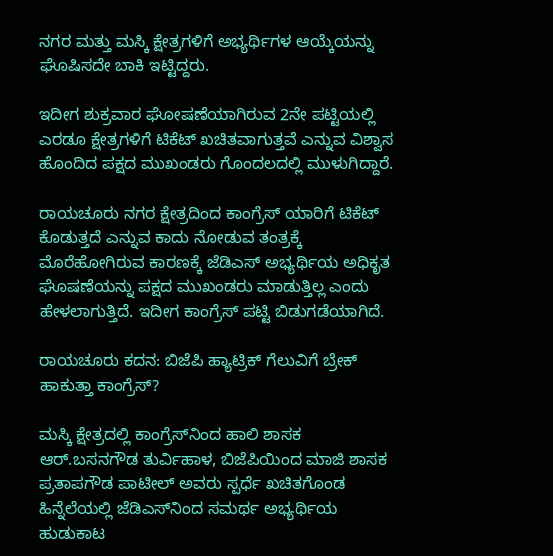ನಗರ ಮತ್ತು ಮಸ್ಕಿ ಕ್ಷೇತ್ರಗಳಿಗೆ ಅಭ್ಯರ್ಥಿಗಳ ಆಯ್ಕೆಯನ್ನು ಘೊಷಿಸದೇ ಬಾಕಿ ಇಟ್ಟಿದ್ದರು.

ಇದೀಗ ಶುಕ್ರವಾರ ಘೋಷಣೆಯಾಗಿರುವ 2ನೇ ಪಟ್ಟಿಯಲ್ಲಿ ಎರಡೂ ಕ್ಷೇತ್ರಗಳಿಗೆ ಟಿಕೆಟ್‌ ಖಚಿತವಾಗುತ್ತವೆ ಎನ್ನುವ ವಿಶ್ವಾಸ ಹೊಂದಿದ ಪಕ್ಷದ ಮುಖಂಡರು ಗೊಂದಲದಲ್ಲಿ ಮುಳುಗಿದ್ದಾರೆ.

ರಾಯಚೂರು ನಗರ ಕ್ಷೇತ್ರದಿಂದ ಕಾಂಗ್ರೆಸ್‌ ಯಾರಿಗೆ ಟಿಕೆಟ್‌ ಕೊಡುತ್ತದೆ ಎನ್ನುವ ಕಾದು ನೋಡುವ ತಂತ್ರಕ್ಕೆ ಮೊರೆಹೋಗಿರುವ ಕಾರಣಕ್ಕೆ ಜೆಡಿಎಸ್‌ ಅಭ್ಯರ್ಥಿಯ ಅಧಿಕೃತ ಘೊಷಣೆಯನ್ನು ಪಕ್ಷದ ಮುಖಂಡರು ಮಾಡುತ್ತಿಲ್ಲ ಎಂದು ಹೇಳಲಾಗುತ್ತಿದೆ. ಇದೀಗ ಕಾಂಗ್ರೆಸ್ ಪಟ್ಟಿ ಬಿಡುಗಡೆಯಾಗಿದೆ.

ರಾಯಚೂರು ಕದನ: ಬಿಜೆಪಿ ಹ್ಯಾಟ್ರಿಕ್‌ ಗೆಲುವಿಗೆ ಬ್ರೇಕ್‌ ಹಾಕುತ್ತಾ ಕಾಂಗ್ರೆಸ್‌?

ಮಸ್ಕಿ ಕ್ಷೇತ್ರದಲ್ಲಿ ಕಾಂಗ್ರೆಸ್‌ನಿಂದ ಹಾಲಿ ಶಾಸಕ ಆರ್‌.ಬಸನಗೌಡ ತುರ್ವಿಹಾಳ, ಬಿಜೆಪಿಯಿಂದ ಮಾಜಿ ಶಾಸಕ ಪ್ರತಾಪಗೌಡ ಪಾಟೀಲ್‌ ಅವರು ಸ್ಪರ್ಧೆ ಖಚಿತಗೊಂಡ ಹಿನ್ನೆಲೆಯಲ್ಲಿ ಜೆಡಿಎಸ್‌ನಿಂದ ಸಮರ್ಥ ಅಭ್ಯರ್ಥಿಯ ಹುಡುಕಾಟ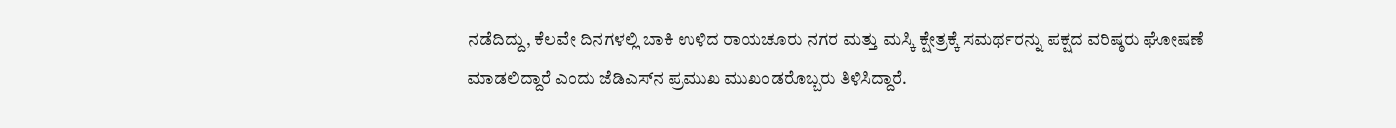ನಡೆದಿದ್ದು, ಕೆಲವೇ ದಿನಗಳಲ್ಲಿ ಬಾಕಿ ಉಳಿದ ರಾಯಚೂರು ನಗರ ಮತ್ತು ಮಸ್ಕಿ ಕ್ಷೇತ್ರಕ್ಕೆ ಸಮರ್ಥರನ್ನು ಪಕ್ಷದ ವರಿಷ್ಠರು ಘೋಷಣೆ ಮಾಡಲಿದ್ದಾರೆ ಎಂದು ಜೆಡಿಎಸ್‌ನ ಪ್ರಮುಖ ಮುಖಂಡರೊಬ್ಬರು ತಿಳಿಸಿದ್ದಾರೆ.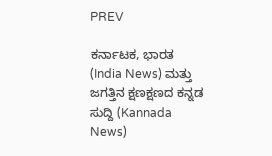PREV

ಕರ್ನಾಟಕ, ಭಾರತ (India News) ಮತ್ತು ಜಗತ್ತಿನ ಕ್ಷಣಕ್ಷಣದ ಕನ್ನಡ ಸುದ್ದಿ (Kannada News)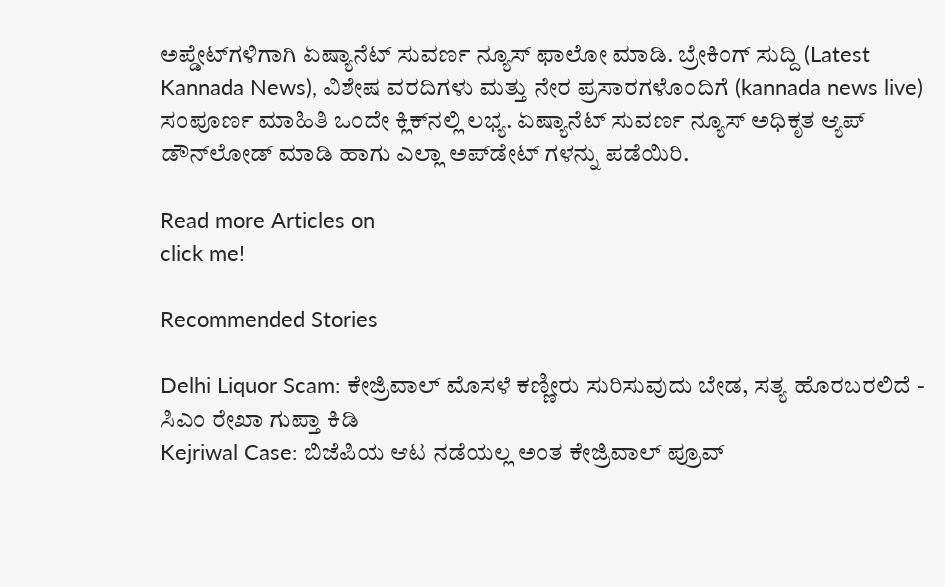ಅಪ್ಡೇಟ್‌ಗಳಿಗಾಗಿ ಏಷ್ಯಾನೆಟ್ ಸುವರ್ಣ ನ್ಯೂಸ್‌ ಫಾಲೋ ಮಾಡಿ. ಬ್ರೇಕಿಂಗ್ ಸುದ್ದಿ (Latest Kannada News), ವಿಶೇಷ ವರದಿಗಳು ಮತ್ತು ನೇರ ಪ್ರಸಾರಗಳೊಂದಿಗೆ (kannada news live) ಸಂಪೂರ್ಣ ಮಾಹಿತಿ ಒಂದೇ ಕ್ಲಿಕ್‌ನಲ್ಲಿ ಲಭ್ಯ. ಏಷ್ಯಾನೆಟ್ ಸುವರ್ಣ ನ್ಯೂಸ್ ಅಧಿಕೃತ ಆ್ಯಪ್ ಡೌನ್‌ಲೋಡ್ ಮಾಡಿ ಹಾಗು ಎಲ್ಲಾ ಅಪ್‌ಡೇಟ್ ಗಳನ್ನು ಪಡೆಯಿರಿ.

Read more Articles on
click me!

Recommended Stories

Delhi Liquor Scam: ಕೇಜ್ರಿವಾಲ್ ಮೊಸಳೆ ಕಣ್ಣೀರು ಸುರಿಸುವುದು ಬೇಡ, ಸತ್ಯ ಹೊರಬರಲಿದೆ - ಸಿಎಂ ರೇಖಾ ಗುಪ್ತಾ ಕಿಡಿ
Kejriwal Case: ಬಿಜೆಪಿಯ ಆಟ ನಡೆಯಲ್ಲ ಅಂತ ಕೇಜ್ರಿವಾಲ್ ಪ್ರೂವ್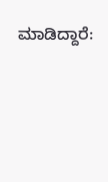ಮಾಡಿದ್ದಾರೆ: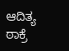ಆದಿತ್ಯ ಠಾಕ್ರೆ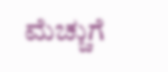ಮೆಚ್ಚುಗೆ